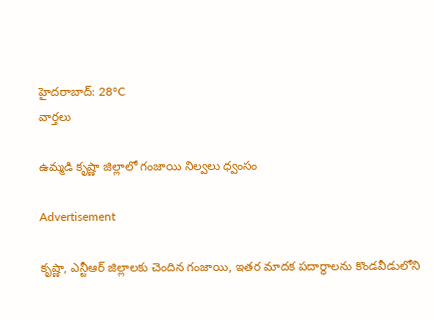హైదరాబాద్: 28°C
వార్తలు

ఉమ్మడి కృష్ణా జిల్లాలో గంజాయి నిల్వలు ధ్వంసం

Advertisement

కృష్ణా, ఎన్టీఆర్ జిల్లాలకు చెందిన గంజాయి, ఇతర మాదక పదార్థాలను కొండవీడులోని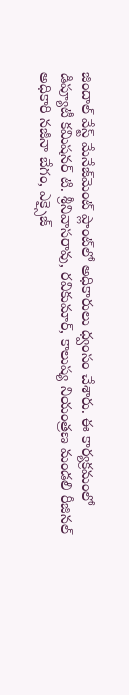జిందాల్ వేస్ట్ మేనేజ్‌మెంట్ ప్లాంట్‌లో అధికారులు ధ్వంసం చేశారు. ఈ కార్యక్రమంలో డిప్యూటీ కమిషనర్ టి. శ్రీనివాసరావు, రవికుమార్, కాలుష్య నియంత్రణ మండలి రీజినల్ అధికారి నజీనా బేగం, ఎక్సైజ్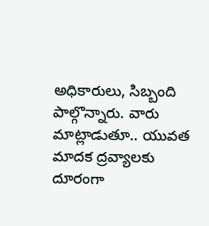అధికారులు, సిబ్బంది పాల్గొన్నారు. వారు మాట్లాడుతూ.. యువత మాదక ద్రవ్యాలకు దూరంగా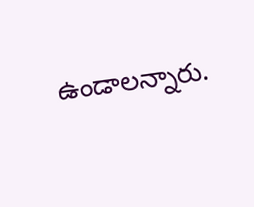ఉండాలన్నారు.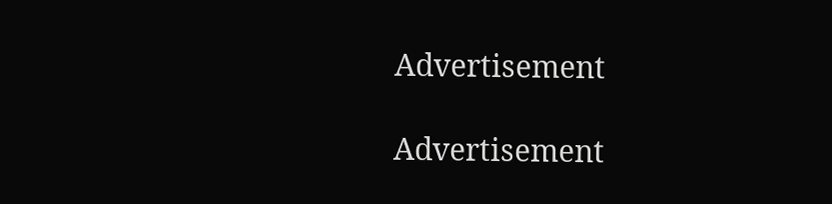Advertisement

Advertisement